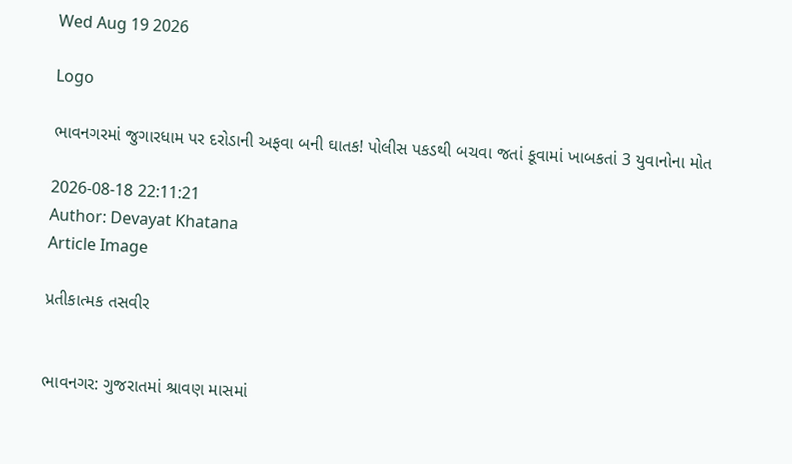Wed Aug 19 2026

Logo

ભાવનગરમાં જુગારધામ પર દરોડાની અફવા બની ઘાતક! પોલીસ પકડથી બચવા જતાં કૂવામાં ખાબકતાં 3 યુવાનોના મોત

2026-08-18 22:11:21
Author: Devayat Khatana
Article Image

પ્રતીકાત્મક તસવીર


ભાવનગર: ગુજરાતમાં શ્રાવણ માસમાં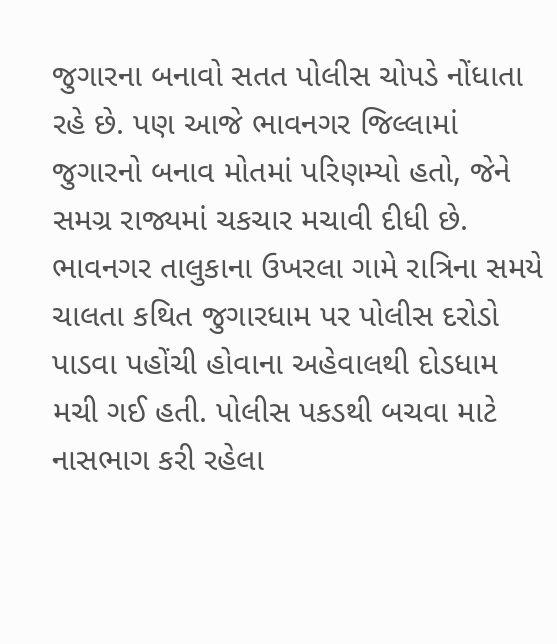જુગારના બનાવો સતત પોલીસ ચોપડે નોંધાતા રહે છે. પણ આજે ભાવનગર જિલ્લામાં જુગારનો બનાવ મોતમાં પરિણમ્યો હતો, જેને સમગ્ર રાજ્યમાં ચકચાર મચાવી દીધી છે. ભાવનગર તાલુકાના ઉખરલા ગામે રાત્રિના સમયે ચાલતા કથિત જુગારધામ પર પોલીસ દરોડો પાડવા પહોંચી હોવાના અહેવાલથી દોડધામ મચી ગઈ હતી. પોલીસ પકડથી બચવા માટે નાસભાગ કરી રહેલા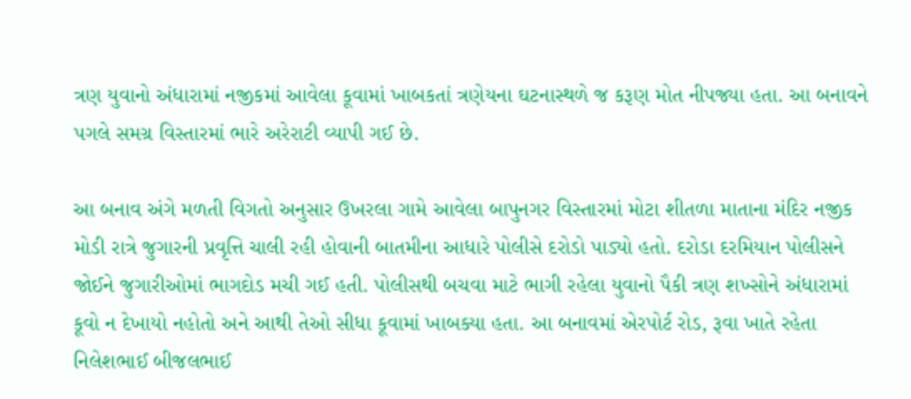ત્રણ યુવાનો અંધારામાં નજીકમાં આવેલા કૂવામાં ખાબકતાં ત્રણેયના ઘટનાસ્થળે જ કરૂણ મોત નીપજ્યા હતા. આ બનાવને પગલે સમગ્ર વિસ્તારમાં ભારે અરેરાટી વ્યાપી ગઈ છે.

આ બનાવ અંગે મળતી વિગતો અનુસાર ઉખરલા ગામે આવેલા બાપુનગર વિસ્તારમાં મોટા શીતળા માતાના મંદિર નજીક મોડી રાત્રે જુગારની પ્રવૃત્તિ ચાલી રહી હોવાની બાતમીના આધારે પોલીસે દરોડો પાડ્યો હતો. દરોડા દરમિયાન પોલીસને જોઈને જુગારીઓમાં ભાગદોડ મચી ગઈ હતી. પોલીસથી બચવા માટે ભાગી રહેલા યુવાનો પૈકી ત્રણ શખ્સોને અંધારામાં કૂવો ન દેખાયો નહોતો અને આથી તેઓ સીધા કૂવામાં ખાબક્યા હતા. આ બનાવમાં એરપોર્ટ રોડ, રૂવા ખાતે રહેતા નિલેશભાઈ બીજલભાઈ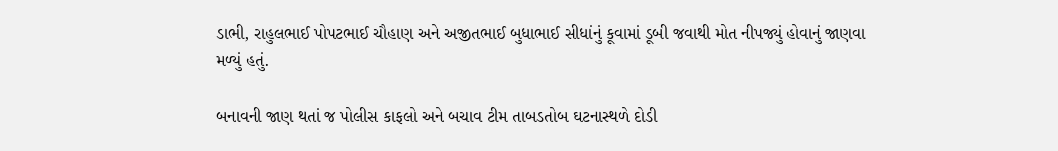ડાભી, રાહુલભાઈ પોપટભાઈ ચૌહાણ અને અજીતભાઈ બુધાભાઈ સીધાંનું કૂવામાં ડૂબી જવાથી મોત નીપજ્યું હોવાનું જાણવા મળ્યું હતું.

બનાવની જાણ થતાં જ પોલીસ કાફલો અને બચાવ ટીમ તાબડતોબ ઘટનાસ્થળે દોડી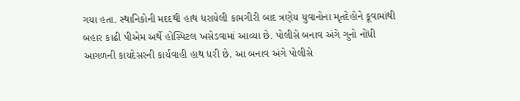ગયા હતા. સ્થાનિકોની મદદથી હાથ ધરાયેલી કામગીરી બાદ ત્રણેય યુવાનોના મૃતદેહોને કૂવામાંથી બહાર કાઢી પીએમ અર્થે હોસ્પિટલ ખસેડવામાં આવ્યા છે. પોલીસે બનાવ અંગે ગુનો નોંધી આગળની કાયદેસરની કાર્યવાહી હાથ ધરી છે. આ બનાવ અંગે પોલીસે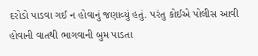દરોડો પાડવા ગઈ ન હોવાનું જણાવ્યું હતું. પરંતુ કોઈએ પોલીસ આવી હોવાની વાતથી ભાગવાની બુમ પાડતા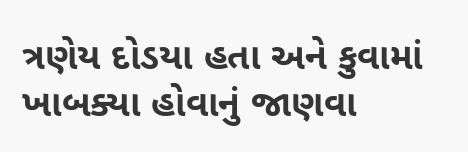ત્રણેય દોડયા હતા અને કુવામાં ખાબક્યા હોવાનું જાણવા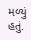મળ્યું હતું.